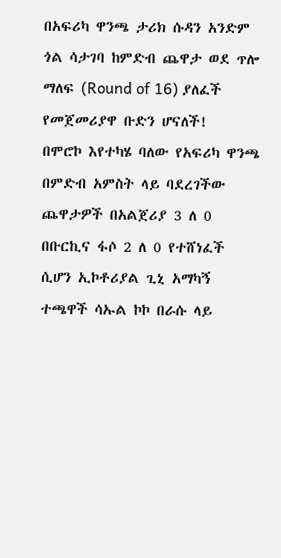በአፍሪካ ዋንጫ ታሪክ ሱዳን አንድም ጎል ሳታገባ ከምድብ ጨዋታ ወደ ጥሎ ማለፍ (Round of 16) ያለፈች የመጀመሪያዋ ቡድን ሆናለች!
በሞሮኮ እየተካሄ ባለው የአፍሪካ ዋንጫ በምድብ አምስት ላይ ባደረገችው ጨዋታዎች በአልጀሪያ 3 ለ 0 በቡርኪና ፋሶ 2 ለ 0 የተሸነፈች ሲሆን ኢኮቶሪያል ጊኒ አማካኝ ተጫዋች ሳኡል ኮኮ በራሱ ላይ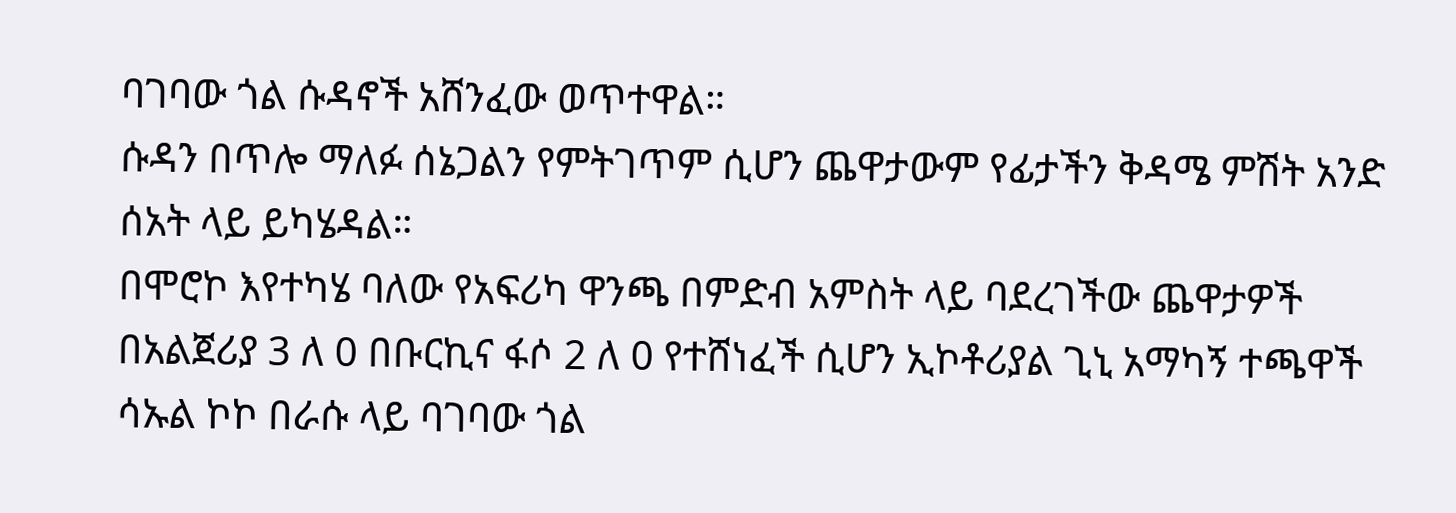ባገባው ጎል ሱዳኖች አሸንፈው ወጥተዋል።
ሱዳን በጥሎ ማለፉ ሰኔጋልን የምትገጥም ሲሆን ጨዋታውም የፊታችን ቅዳሜ ምሽት አንድ ሰአት ላይ ይካሄዳል።
በሞሮኮ እየተካሄ ባለው የአፍሪካ ዋንጫ በምድብ አምስት ላይ ባደረገችው ጨዋታዎች በአልጀሪያ 3 ለ 0 በቡርኪና ፋሶ 2 ለ 0 የተሸነፈች ሲሆን ኢኮቶሪያል ጊኒ አማካኝ ተጫዋች ሳኡል ኮኮ በራሱ ላይ ባገባው ጎል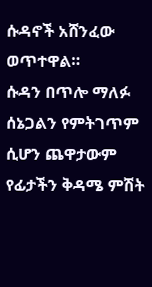ሱዳኖች አሸንፈው ወጥተዋል።
ሱዳን በጥሎ ማለፉ ሰኔጋልን የምትገጥም ሲሆን ጨዋታውም የፊታችን ቅዳሜ ምሽት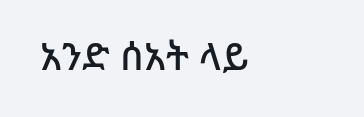አንድ ሰአት ላይ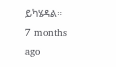ይካሄዳል።
7 months ago